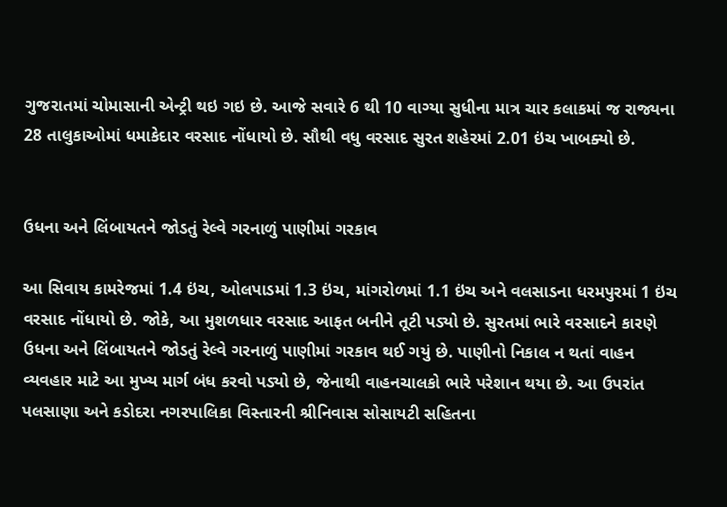ગુજરાતમાં ચોમાસાની એન્ટ્રી થઇ ગઇ છે. આજે સવારે 6 થી 10 વાગ્યા સુધીના માત્ર ચાર કલાકમાં જ રાજ્યના 28 તાલુકાઓમાં ધમાકેદાર વરસાદ નોંધાયો છે. સૌથી વધુ વરસાદ સુરત શહેરમાં 2.01 ઇંચ ખાબક્યો છે.


ઉધના અને લિંબાયતને જોડતું રેલ્વે ગરનાળું પાણીમાં ગરકાવ

આ સિવાય કામરેજમાં 1.4 ઇંચ, ઓલપાડમાં 1.3 ઇંચ, માંગરોળમાં 1.1 ઇંચ અને વલસાડના ધરમપુરમાં 1 ઇંચ વરસાદ નોંધાયો છે. જોકે, આ મુશળધાર વરસાદ આફત બનીને તૂટી પડ્યો છે. સુરતમાં ભારે વરસાદને કારણે ઉધના અને લિંબાયતને જોડતું રેલ્વે ગરનાળું પાણીમાં ગરકાવ થઈ ગયું છે. પાણીનો નિકાલ ન થતાં વાહન વ્યવહાર માટે આ મુખ્ય માર્ગ બંધ કરવો પડ્યો છે, જેનાથી વાહનચાલકો ભારે પરેશાન થયા છે. આ ઉપરાંત પલસાણા અને કડોદરા નગરપાલિકા વિસ્તારની શ્રીનિવાસ સોસાયટી સહિતના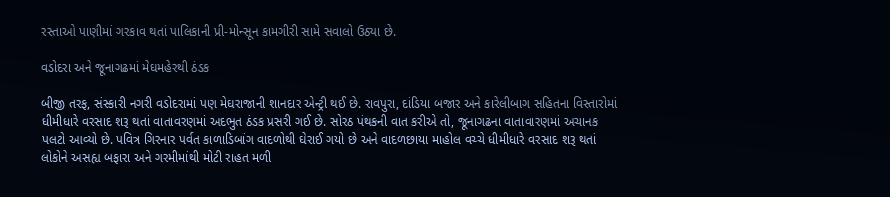રસ્તાઓ પાણીમાં ગરકાવ થતાં પાલિકાની પ્રી-મોન્સૂન કામગીરી સામે સવાલો ઉઠ્યા છે.

વડોદરા અને જૂનાગઢમાં મેઘમહેરથી ઠંડક

બીજી તરફ, સંસ્કારી નગરી વડોદરામાં પણ મેઘરાજાની શાનદાર એન્ટ્રી થઈ છે. રાવપુરા, દાંડિયા બજાર અને કારેલીબાગ સહિતના વિસ્તારોમાં ધીમીધારે વરસાદ શરૂ થતાં વાતાવરણમાં અદભુત ઠંડક પ્રસરી ગઈ છે. સોરઠ પંથકની વાત કરીએ તો, જૂનાગઢના વાતાવારણમાં અચાનક પલટો આવ્યો છે. પવિત્ર ગિરનાર પર્વત કાળાડિબાંગ વાદળોથી ઘેરાઈ ગયો છે અને વાદળછાયા માહોલ વચ્ચે ધીમીધારે વરસાદ શરૂ થતાં લોકોને અસહ્ય બફારા અને ગરમીમાંથી મોટી રાહત મળી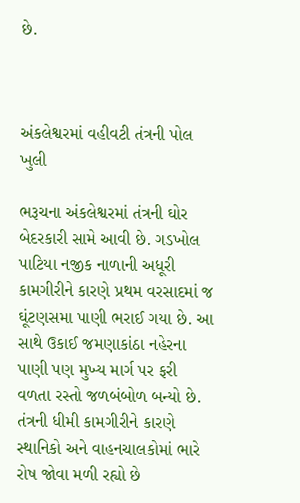છે.



અંકલેશ્વરમાં વહીવટી તંત્રની પોલ ખુલી

ભરૂચના અંકલેશ્વરમાં તંત્રની ઘોર બેદરકારી સામે આવી છે. ગડખોલ પાટિયા નજીક નાળાની અધૂરી કામગીરીને કારણે પ્રથમ વરસાદમાં જ ઘૂંટણસમા પાણી ભરાઈ ગયા છે. આ સાથે ઉકાઈ જમણાકાંઠા નહેરના પાણી પણ મુખ્ય માર્ગ પર ફરી વળતા રસ્તો જળબંબોળ બન્યો છે. તંત્રની ધીમી કામગીરીને કારણે સ્થાનિકો અને વાહનચાલકોમાં ભારે રોષ જોવા મળી રહ્યો છે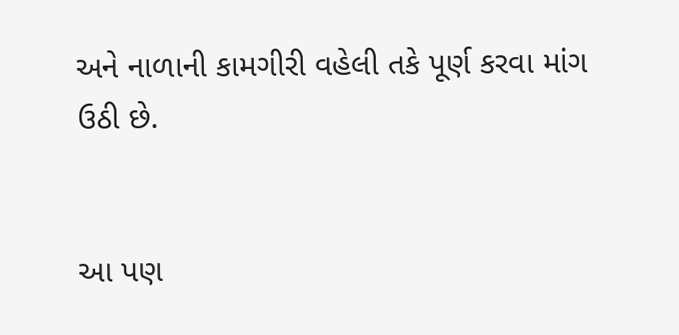અને નાળાની કામગીરી વહેલી તકે પૂર્ણ કરવા માંગ ઉઠી છે.


આ પણ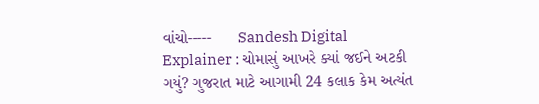વાંચો-----      Sandesh Digital Explainer : ચોમાસું આખરે ક્યાં જઈને અટકી ગયું? ગુજરાત માટે આગામી 24 કલાક કેમ અત્યંત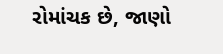રોમાંચક છે, જાણો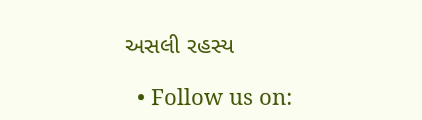અસલી રહસ્ય

  • Follow us on: